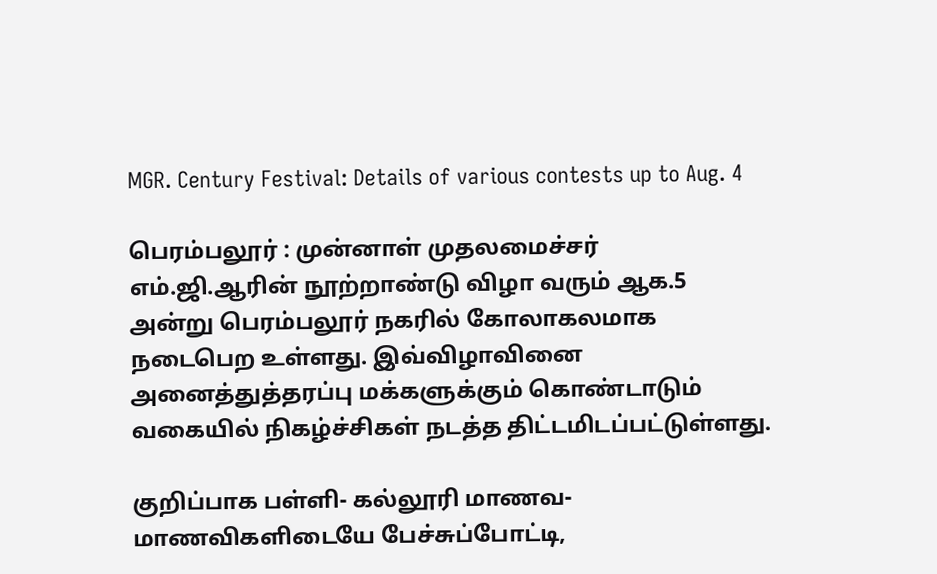MGR. Century Festival: Details of various contests up to Aug. 4

பெரம்பலூர் : முன்னாள் முதலமைச்சர் எம்.ஜி.ஆரின் நூற்றாண்டு விழா வரும் ஆக.5 அன்று பெரம்பலூர் நகரில் கோலாகலமாக நடைபெற உள்ளது. இவ்விழாவினை அனைத்துத்தரப்பு மக்களுக்கும் கொண்டாடும் வகையில் நிகழ்ச்சிகள் நடத்த திட்டமிடப்பட்டுள்ளது.

குறிப்பாக பள்ளி- கல்லூரி மாணவ-மாணவிகளிடையே பேச்சுப்போட்டி,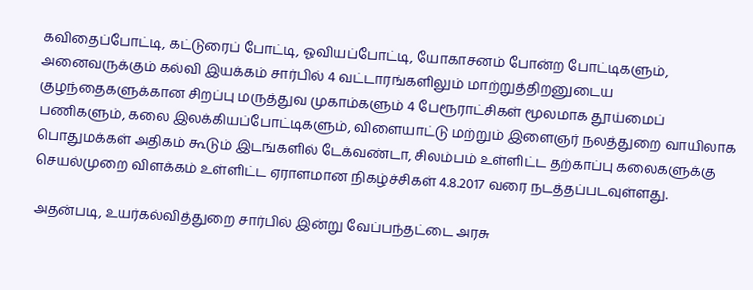கவிதைப்போட்டி, கட்டுரைப் போட்டி, ஓவியப்போட்டி, யோகாசனம் போன்ற போட்டிகளும், அனைவருக்கும் கல்வி இயக்கம் சார்பில் 4 வட்டாரங்களிலும் மாற்றுத்திறனுடைய குழந்தைகளுக்கான சிறப்பு மருத்துவ முகாம்களும் 4 பேரூராட்சிகள் மூலமாக தூய்மைப் பணிகளும், கலை இலக்கியப்போட்டிகளும், விளையாட்டு மற்றும் இளைஞர் நலத்துறை வாயிலாக பொதுமக்கள் அதிகம் கூடும் இடங்களில் டேக்வண்டா, சிலம்பம் உள்ளிட்ட தற்காப்பு கலைகளுக்கு செயல்முறை விளக்கம் உள்ளிட்ட ஏராளமான நிகழ்ச்சிகள் 4.8.2017 வரை நடத்தப்படவுள்ளது.

அதன்படி, உயர்கல்வித்துறை சார்பில் இன்று வேப்பந்தட்டை அரசு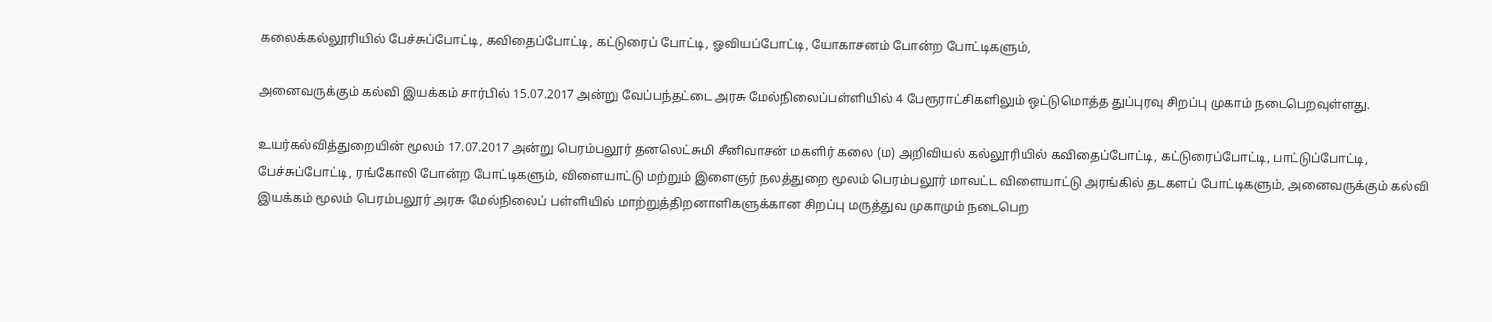கலைக்கல்லூரியில் பேச்சுப்போட்டி, கவிதைப்போட்டி, கட்டுரைப் போட்டி, ஓவியப்போட்டி, யோகாசனம் போன்ற போட்டிகளும்,

அனைவருக்கும் கல்வி இயக்கம் சார்பில் 15.07.2017 அன்று வேப்பந்தட்டை அரசு மேல்நிலைப்பள்ளியில் 4 பேரூராட்சிகளிலும் ஒட்டுமொத்த துப்புரவு சிறப்பு முகாம் நடைபெறவுள்ளது.

உயர்கல்வித்துறையின் மூலம் 17.07.2017 அன்று பெரம்பலூர் தனலெட்சுமி சீனிவாசன் மகளிர் கலை (ம) அறிவியல் கல்லூரியில் கவிதைப்போட்டி, கட்டுரைப்போட்டி, பாட்டுப்போட்டி, பேச்சுப்போட்டி, ரங்கோலி போன்ற போட்டிகளும், விளையாட்டு மற்றும் இளைஞர் நலத்துறை மூலம் பெரம்பலூர் மாவட்ட விளையாட்டு அரங்கில் தடகளப் போட்டிகளும், அனைவருக்கும் கல்வி இயக்கம் மூலம் பெரம்பலூர் அரசு மேல்நிலைப் பள்ளியில் மாற்றுத்திறனாளிகளுக்கான சிறப்பு மருத்துவ முகாமும் நடைபெற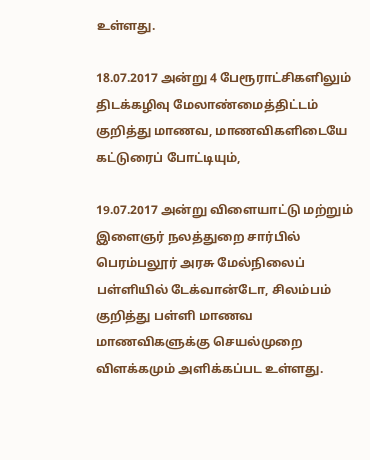உள்ளது.

18.07.2017 அன்று 4 பேரூராட்சிகளிலும் திடக்கழிவு மேலாண்மைத்திட்டம் குறித்து மாணவ, மாணவிகளிடையே கட்டுரைப் போட்டியும்,

19.07.2017 அன்று விளையாட்டு மற்றும் இளைஞர் நலத்துறை சார்பில் பெரம்பலூர் அரசு மேல்நிலைப் பள்ளியில் டேக்வான்டோ, சிலம்பம் குறித்து பள்ளி மாணவ மாணவிகளுக்கு செயல்முறை விளக்கமும் அளிக்கப்பட உள்ளது.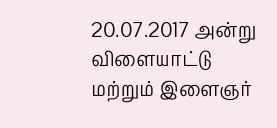20.07.2017 அன்று விளையாட்டு மற்றும் இளைஞர்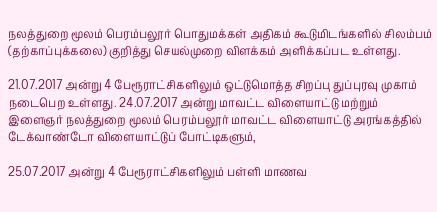நலத்துறை மூலம் பெரம்பலூர் பொதுமக்கள் அதிகம் கூடுமிடங்களில் சிலம்பம் (தற்காப்புக்கலை) குறித்து செயல்முறை விளக்கம் அளிக்கப்பட உள்ளது.

21.07.2017 அன்று 4 பேரூராட்சிகளிலும் ஒட்டுமொத்த சிறப்பு துப்புரவு முகாம் நடைபெற உள்ளது. 24.07.2017 அன்று மாவட்ட விளையாட்டு மற்றும் இளைஞர் நலத்துறை மூலம் பெரம்பலூர் மாவட்ட விளையாட்டு அரங்கத்தில் டேக்வாண்டோ விளையாட்டுப் போட்டிகளும்,

25.07.2017 அன்று 4 பேரூராட்சிகளிலும் பள்ளி மாணவ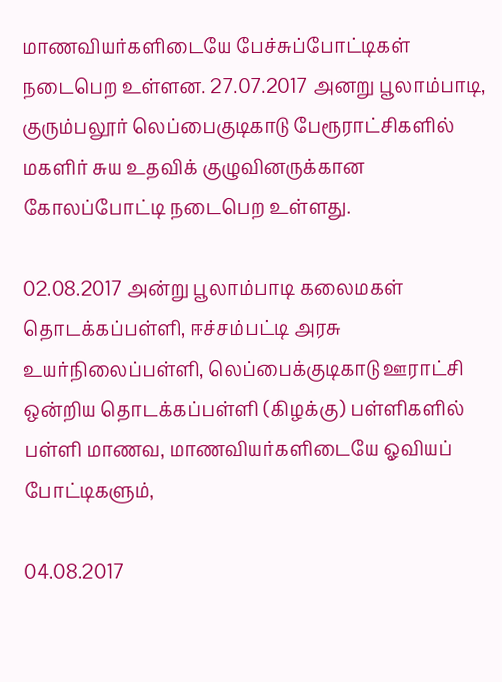மாணவியர்களிடையே பேச்சுப்போட்டிகள் நடைபெற உள்ளன. 27.07.2017 அனறு பூலாம்பாடி, குரும்பலூர் லெப்பைகுடிகாடு பேரூராட்சிகளில் மகளிர் சுய உதவிக் குழுவினருக்கான கோலப்போட்டி நடைபெற உள்ளது.

02.08.2017 அன்று பூலாம்பாடி கலைமகள் தொடக்கப்பள்ளி, ஈச்சம்பட்டி அரசு உயர்நிலைப்பள்ளி, லெப்பைக்குடிகாடு ஊராட்சி ஒன்றிய தொடக்கப்பள்ளி (கிழக்கு) பள்ளிகளில் பள்ளி மாணவ, மாணவியர்களிடையே ஓவியப் போட்டிகளும்,

04.08.2017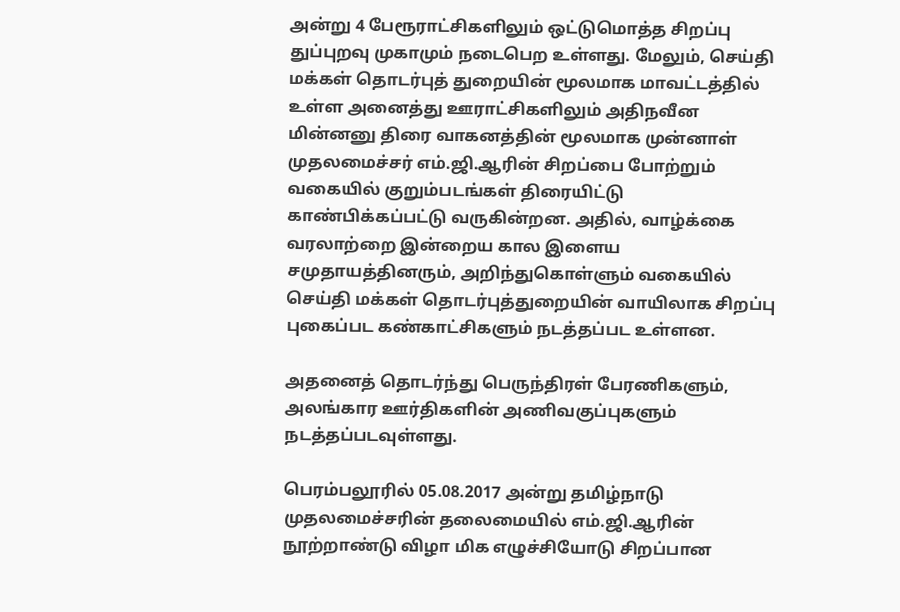அன்று 4 பேரூராட்சிகளிலும் ஒட்டுமொத்த சிறப்பு துப்புறவு முகாமும் நடைபெற உள்ளது. மேலும், செய்தி மக்கள் தொடர்புத் துறையின் மூலமாக மாவட்டத்தில் உள்ள அனைத்து ஊராட்சிகளிலும் அதிநவீன மின்னனு திரை வாகனத்தின் மூலமாக முன்னாள் முதலமைச்சர் எம்.ஜி.ஆரின் சிறப்பை போற்றும் வகையில் குறும்படங்கள் திரையிட்டு காண்பிக்கப்பட்டு வருகின்றன. அதில், வாழ்க்கை வரலாற்றை இன்றைய கால இளைய சமுதாயத்தினரும், அறிந்துகொள்ளும் வகையில் செய்தி மக்கள் தொடர்புத்துறையின் வாயிலாக சிறப்பு புகைப்பட கண்காட்சிகளும் நடத்தப்பட உள்ளன.

அதனைத் தொடர்ந்து பெருந்திரள் பேரணிகளும், அலங்கார ஊர்திகளின் அணிவகுப்புகளும் நடத்தப்படவுள்ளது.

பெரம்பலூரில் 05.08.2017 அன்று தமிழ்நாடு முதலமைச்சரின் தலைமையில் எம்.ஜி.ஆரின் நூற்றாண்டு விழா மிக எழுச்சியோடு சிறப்பான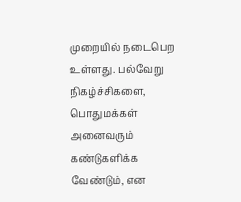முறையில் நடைபெற உள்ளது. பல்வேறு நிகழ்ச்சிகளை, பொதுமக்கள் அனைவரும் கண்டுகளிக்க வேண்டும், என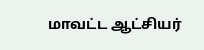மாவட்ட ஆட்சியர்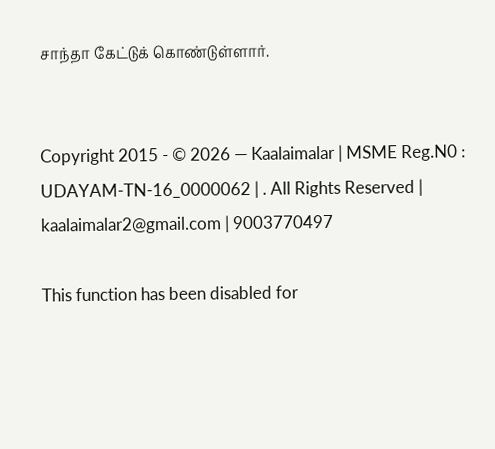சாந்தா கேட்டுக் கொண்டுள்ளார்.


Copyright 2015 - © 2026 — Kaalaimalar | MSME Reg.N0 : UDAYAM-TN-16_0000062 | . All Rights Reserved | kaalaimalar2@gmail.com | 9003770497

This function has been disabled for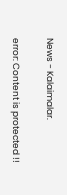News - Kalaimalar.

error: Content is protected !!